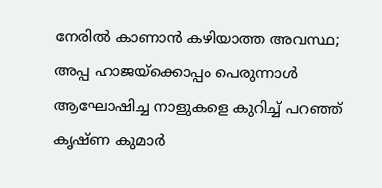നേരില്‍ കാണാന്‍ കഴിയാത്ത അവസ്ഥ; അപ്പ ഹാജയ്‌ക്കൊപ്പം പെരുന്നാള്‍ ആഘോഷിച്ച നാളുകളെ കുറിച്ച് പറഞ്ഞ് കൃഷ്ണ കുമാര്‍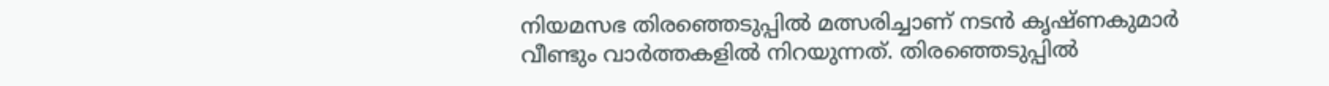നിയമസഭ തിരഞ്ഞെടുപ്പില്‍ മത്സരിച്ചാണ് നടന്‍ കൃഷ്ണകുമാര്‍ വീണ്ടും വാര്‍ത്തകളില്‍ നിറയുന്നത്. തിരഞ്ഞെടുപ്പില്‍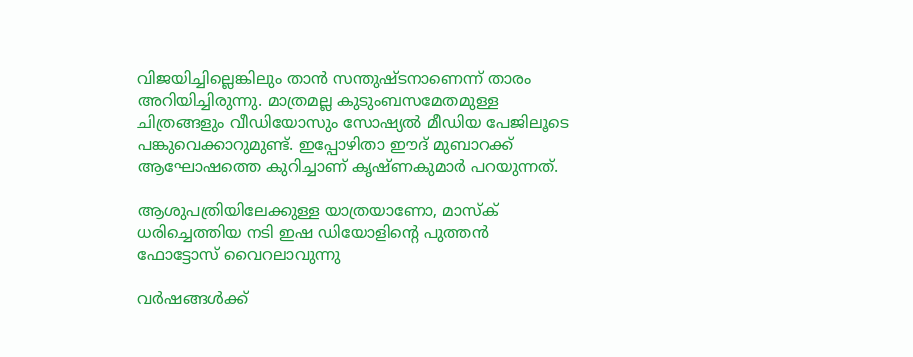വിജയിച്ചില്ലെങ്കിലും താന്‍ സന്തുഷ്ടനാണെന്ന് താരം അറിയിച്ചിരുന്നു. മാത്രമല്ല കുടുംബസമേതമുള്ള ചിത്രങ്ങളും വീഡിയോസും സോഷ്യല്‍ മീഡിയ പേജിലൂടെ പങ്കുവെക്കാറുമുണ്ട്. ഇപ്പോഴിതാ ഈദ് മുബാറക്ക് ആഘോഷത്തെ കുറിച്ചാണ് കൃഷ്ണകുമാര്‍ പറയുന്നത്.

ആശുപത്രിയിലേക്കുള്ള യാത്രയാണോ, മാസ്ക് ധരിച്ചെത്തിയ നടി ഇഷ ഡിയോളിൻ്റെ പുത്തൻ ഫോട്ടോസ് വൈറലാവുന്നു

വര്‍ഷങ്ങള്‍ക്ക്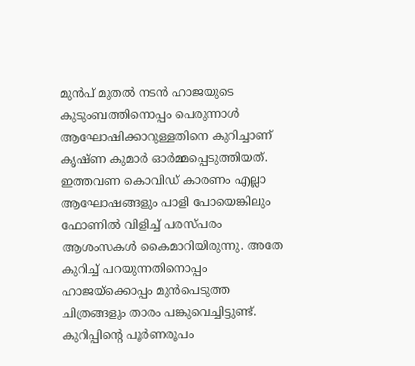മുന്‍പ് മുതല്‍ നടന്‍ ഹാജയുടെ കുടുംബത്തിനൊപ്പം പെരുന്നാള്‍ ആഘോഷിക്കാറുള്ളതിനെ കുറിച്ചാണ് കൃഷ്ണ കുമാര്‍ ഓര്‍മ്മപ്പെടുത്തിയത്. ഇത്തവണ കൊവിഡ് കാരണം എല്ലാ ആഘോഷങ്ങളും പാളി പോയെങ്കിലും ഫോണില്‍ വിളിച്ച് പരസ്പരം ആശംസകള്‍ കൈമാറിയിരുന്നു. അതേ കുറിച്ച് പറയുന്നതിനൊപ്പം ഹാജയ്‌ക്കൊപ്പം മുന്‍പെടുത്ത ചിത്രങ്ങളും താരം പങ്കുവെച്ചിട്ടുണ്ട്. കുറിപ്പിന്റെ പൂര്‍ണരൂപം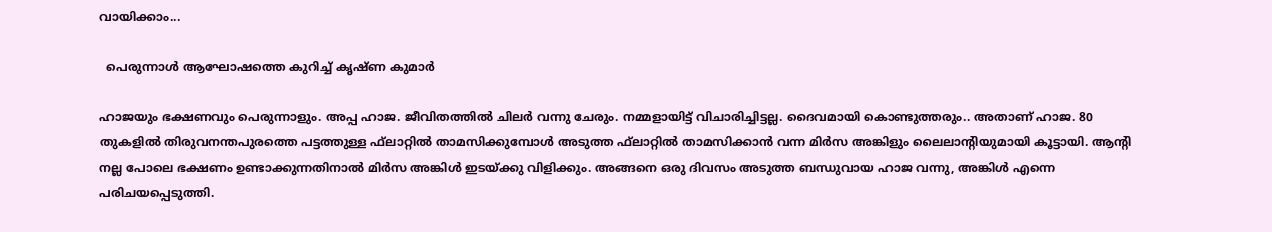വായിക്കാം...

  പെരുന്നാള്‍ ആഘോഷത്തെ കുറിച്ച് കൃഷ്ണ കുമാര്‍

ഹാജയും ഭക്ഷണവും പെരുന്നാളും. അപ്പ ഹാജ. ജീവിതത്തില്‍ ചിലര്‍ വന്നു ചേരും. നമ്മളായിട്ട് വിചാരിച്ചിട്ടല്ല. ദൈവമായി കൊണ്ടുത്തരും.. അതാണ് ഹാജ. 80 തുകളില്‍ തിരുവനന്തപുരത്തെ പട്ടത്തുള്ള ഫ്‌ലാറ്റില്‍ താമസിക്കുമ്പോള്‍ അടുത്ത ഫ്‌ലാറ്റില്‍ താമസിക്കാന്‍ വന്ന മിര്‍സ അങ്കിളും ലൈലാന്റിയുമായി കൂട്ടായി. ആന്റി നല്ല പോലെ ഭക്ഷണം ഉണ്ടാക്കുന്നതിനാല്‍ മിര്‍സ അങ്കിള്‍ ഇടയ്ക്കു വിളിക്കും. അങ്ങനെ ഒരു ദിവസം അടുത്ത ബന്ധുവായ ഹാജ വന്നു, അങ്കിള്‍ എന്നെ പരിചയപ്പെടുത്തി.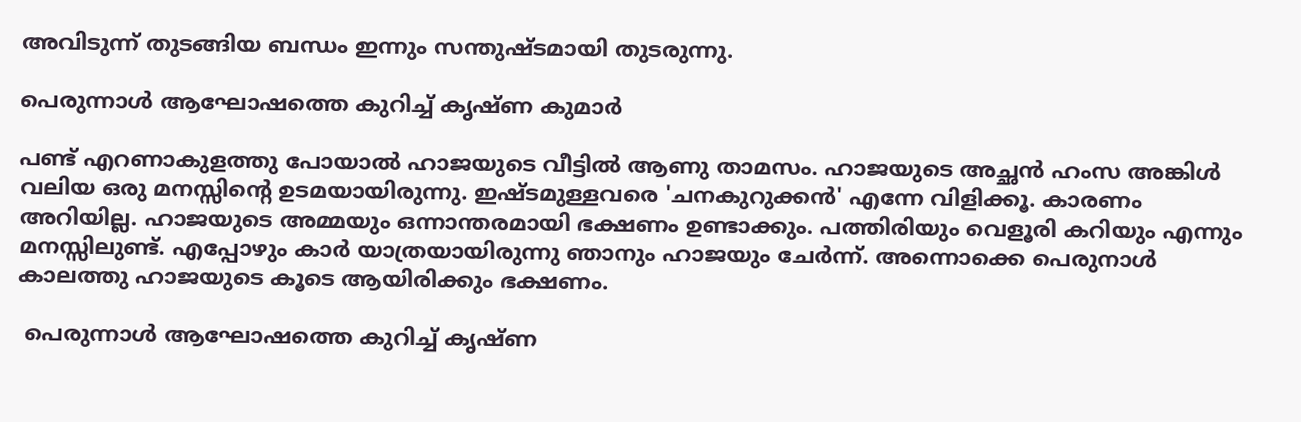അവിടുന്ന് തുടങ്ങിയ ബന്ധം ഇന്നും സന്തുഷ്ടമായി തുടരുന്നു.

പെരുന്നാള്‍ ആഘോഷത്തെ കുറിച്ച് കൃഷ്ണ കുമാര്‍

പണ്ട് എറണാകുളത്തു പോയാല്‍ ഹാജയുടെ വീട്ടില്‍ ആണു താമസം. ഹാജയുടെ അച്ഛന്‍ ഹംസ അങ്കിള്‍ വലിയ ഒരു മനസ്സിന്റെ ഉടമയായിരുന്നു. ഇഷ്ടമുള്ളവരെ 'ചനകുറുക്കന്‍' എന്നേ വിളിക്കൂ. കാരണം അറിയില്ല. ഹാജയുടെ അമ്മയും ഒന്നാന്തരമായി ഭക്ഷണം ഉണ്ടാക്കും. പത്തിരിയും വെളൂരി കറിയും എന്നും മനസ്സിലുണ്ട്. എപ്പോഴും കാര്‍ യാത്രയായിരുന്നു ഞാനും ഹാജയും ചേര്‍ന്ന്. അന്നൊക്കെ പെരുനാള്‍ കാലത്തു ഹാജയുടെ കൂടെ ആയിരിക്കും ഭക്ഷണം.

 പെരുന്നാള്‍ ആഘോഷത്തെ കുറിച്ച് കൃഷ്ണ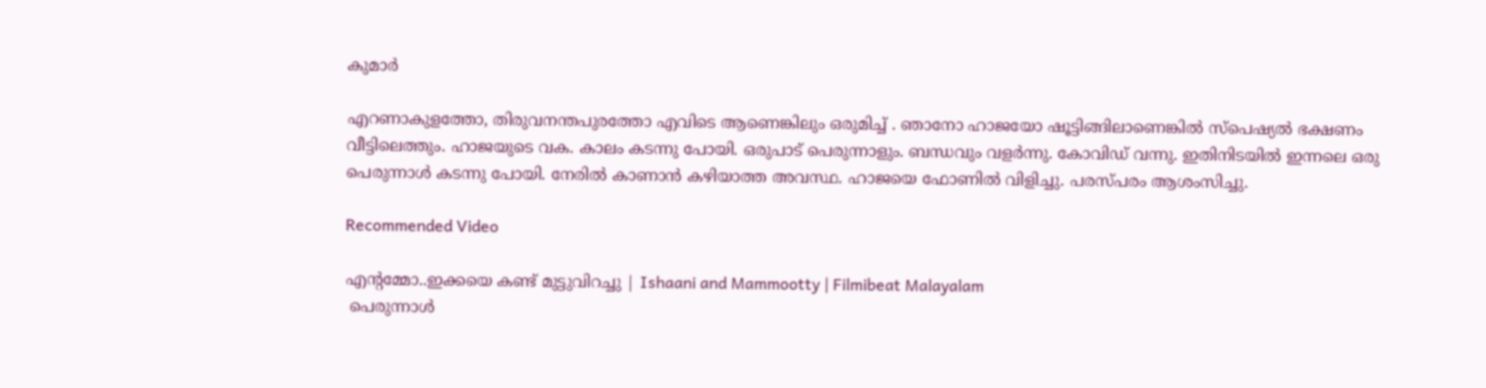കുമാര്‍

എറണാകുളത്തോ, തിരുവനന്തപുരത്തോ എവിടെ ആണെങ്കിലും ഒരുമിച്ച് . ഞാനോ ഹാജയോ ഷൂട്ടിങ്ങിലാണെങ്കില്‍ സ്‌പെഷ്യല്‍ ഭക്ഷണം വീട്ടിലെത്തും. ഹാജയുടെ വക. കാലം കടന്നു പോയി. ഒരുപാട് പെരുന്നാളും. ബന്ധവും വളര്‍ന്നു. കോവിഡ് വന്നു. ഇതിനിടയില്‍ ഇന്നലെ ഒരു പെരുന്നാള്‍ കടന്നു പോയി. നേരില്‍ കാണാന്‍ കഴിയാത്ത അവസ്ഥ. ഹാജയെ ഫോണില്‍ വിളിച്ചു. പരസ്പരം ആശംസിച്ചു.

Recommended Video

എന്റമ്മോ..ഇക്കയെ കണ്ട് മുട്ടുവിറച്ചു | Ishaani and Mammootty | Filmibeat Malayalam
 പെരുന്നാള്‍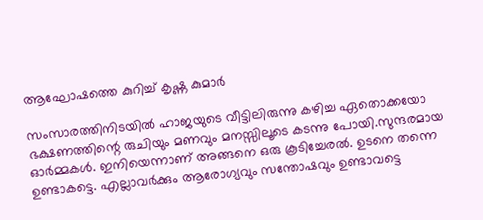ആഘോഷത്തെ കുറിച്ച് കൃഷ്ണ കുമാര്‍

സംസാരത്തിനിടയില്‍ ഹാജയുടെ വീട്ടിലിരുന്നു കഴിച്ച ഏതൊക്കയോ ഭക്ഷണത്തിന്റെ രുചിയും മണവും മനസ്സിലൂടെ കടന്നു പോയി.സുന്ദരമായ ഓര്‍മ്മകള്‍. ഇനിയെന്നാണ് അങ്ങനെ ഒരു കൂടിച്ചേരല്‍. ഉടനെ തന്നെ ഉണ്ടാകട്ടെ. എല്ലാവര്‍ക്കും ആരോഗ്യവും സന്തോഷവും ഉണ്ടാവട്ടെ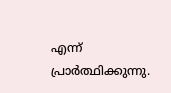എന്ന് പ്രാര്‍ത്ഥിക്കുന്നു.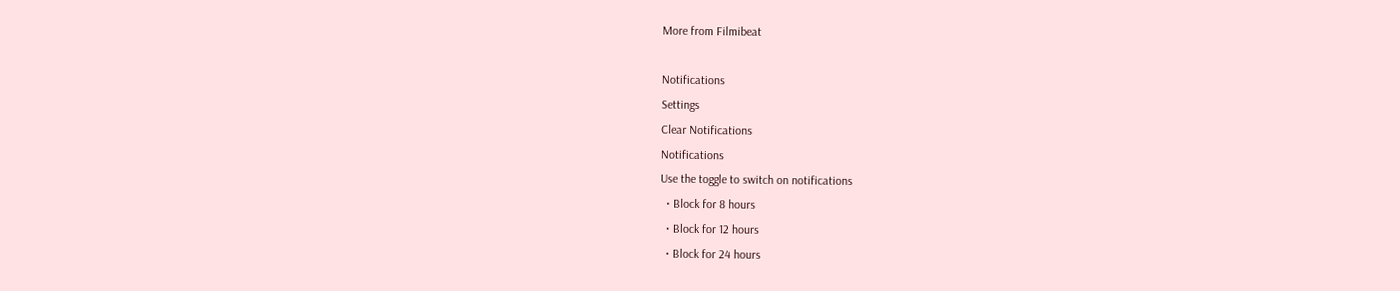More from Filmibeat

Notifications
Settings
Clear Notifications
Notifications
Use the toggle to switch on notifications
  • Block for 8 hours
  • Block for 12 hours
  • Block for 24 hours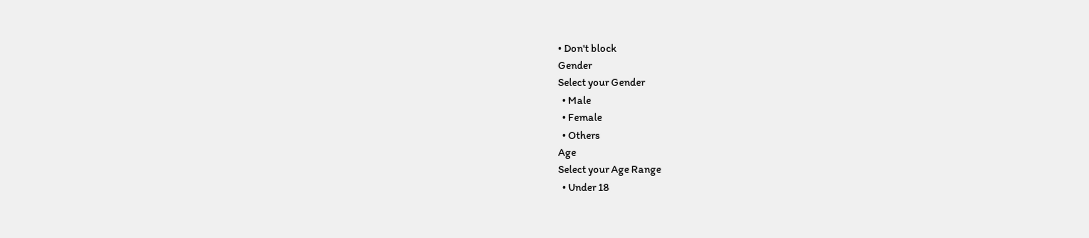• Don't block
Gender
Select your Gender
  • Male
  • Female
  • Others
Age
Select your Age Range
  • Under 18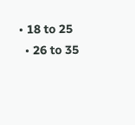• 18 to 25
  • 26 to 35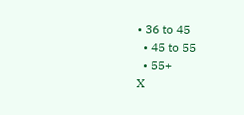• 36 to 45
  • 45 to 55
  • 55+
X